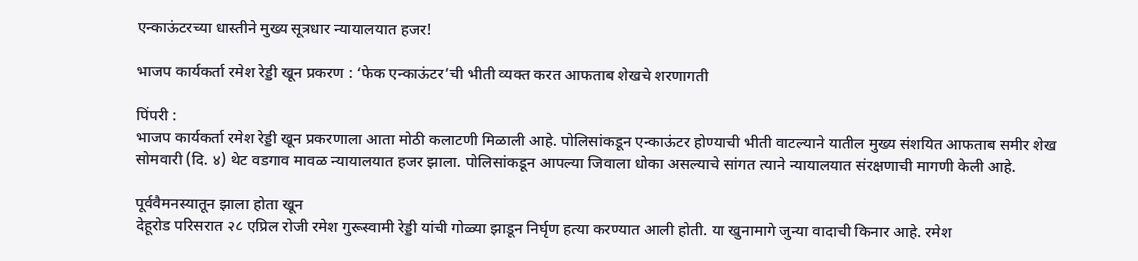एन्काऊंटरच्या धास्तीने मुख्य सूत्रधार न्यायालयात हजर!

भाजप कार्यकर्ता रमेश रेड्डी खून प्रकरण : ‘फेक एन्काऊंटर’ची भीती व्यक्त करत आफताब शेखचे शरणागती

पिंपरी :
भाजप कार्यकर्ता रमेश रेड्डी खून प्रकरणाला आता मोठी कलाटणी मिळाली आहे. पोलिसांकडून एन्काऊंटर होण्याची भीती वाटल्याने यातील मुख्य संशयित आफताब समीर शेख सोमवारी (दि. ४) थेट वडगाव मावळ न्यायालयात हजर झाला. पोलिसांकडून आपल्या जिवाला धोका असल्याचे सांगत त्याने न्यायालयात संरक्षणाची मागणी केली आहे.

पूर्ववैमनस्यातून झाला होता खून
देहूरोड परिसरात २८ एप्रिल रोजी रमेश गुरूस्वामी रेड्डी यांची गोळ्या झाडून निर्घृण हत्या करण्यात आली होती. या खुनामागे जुन्या वादाची किनार आहे. रमेश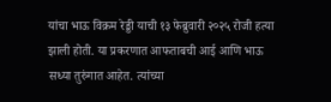यांचा भाऊ विक्रम रेड्डी याची १३ फेब्रुवारी २०२५ रोजी हत्या झाली होती. या प्रकरणात आफताबची आई आणि भाऊ सध्या तुरुंगात आहेत. त्यांच्या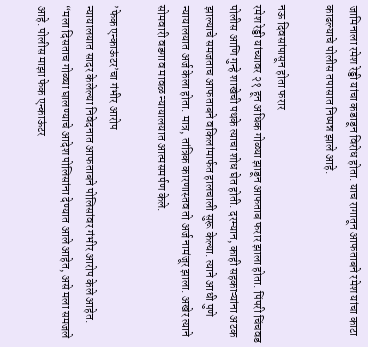जामिनाला रमेश रेड्डी यांचा कडाडून विरोध होता. याच रागातून आफताबने रमेश यांचा काटा काढल्याचे पोलीस तपासात निष्पन्न झाले आहे.

नऊ दिवसांपासून होता फरार
रमेश रेड्डी यांच्यावर २१ हून अधिक गोळ्या झाडून आफताब फरार झाला होता. पिंपरी चिंचवड पोलीस आणि गुन्हे शाखेची पथके त्याचा शोध घेत होती. दरम्यान, काही सहकाऱ्यांना अटक झाल्याचे समजताच आफताबने वकिलांमार्फत हालचाली सुरू केल्या. त्याने आधी पुणे न्यायालयात अर्ज केला होता. मात्र, तांत्रिक कारणास्तव तो अर्ज नामंजूर झाला. अखेर त्याने सोमवारी वडगाव मावळ न्यायालयात आत्मसमर्पण केले.

’फेक एन्काऊंटर’चा गंभीर आरोप
न्यायालयात सादर केलेल्या निवेदनात आफताबने पोलिसांवर गंभीर आरोप केले आहेत. “मला दिसताच गोळ्या घालण्याचे आदेश पोलिसांना देण्यात आले आहेत, असे मला समजले आहे. पोलीस माझा फेक एन्काऊंटर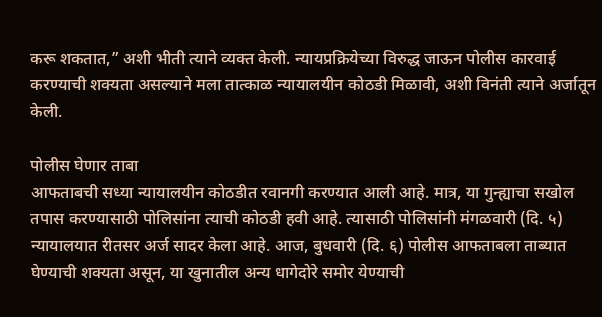करू शकतात,” अशी भीती त्याने व्यक्त केली. न्यायप्रक्रियेच्या विरुद्ध जाऊन पोलीस कारवाई करण्याची शक्यता असल्याने मला तात्काळ न्यायालयीन कोठडी मिळावी, अशी विनंती त्याने अर्जातून केली.

पोलीस घेणार ताबा
आफताबची सध्या न्यायालयीन कोठडीत रवानगी करण्यात आली आहे. मात्र, या गुन्ह्याचा सखोल तपास करण्यासाठी पोलिसांना त्याची कोठडी हवी आहे. त्यासाठी पोलिसांनी मंगळवारी (दि. ५) न्यायालयात रीतसर अर्ज सादर केला आहे. आज, बुधवारी (दि. ६) पोलीस आफताबला ताब्यात घेण्याची शक्यता असून, या खुनातील अन्य धागेदोरे समोर येण्याची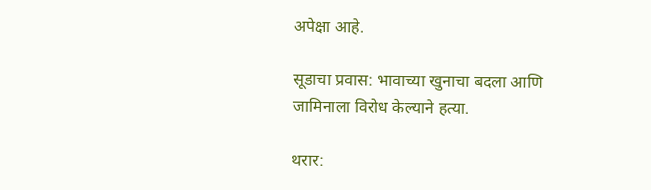अपेक्षा आहे.

सूडाचा प्रवास: भावाच्या खुनाचा बदला आणि जामिनाला विरोध केल्याने हत्या.

थरार: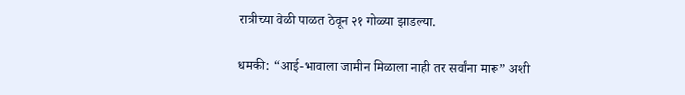रात्रीच्या वेळी पाळत ठेवून २१ गोळ्या झाडल्या.

धमकी: “आई-भावाला जामीन मिळाला नाही तर सर्वांना मारू” अशी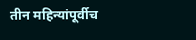तीन महिन्यांपूर्वीच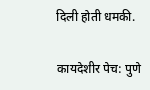दिली होती धमकी.

कायदेशीर पेच: पुणे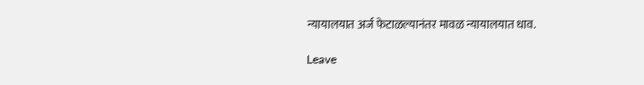न्यायालयात अर्ज फेटाळल्यानंतर मावळ न्यायालयात धाव.

Leave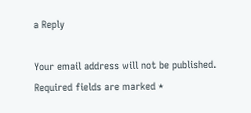a Reply

Your email address will not be published. Required fields are marked *